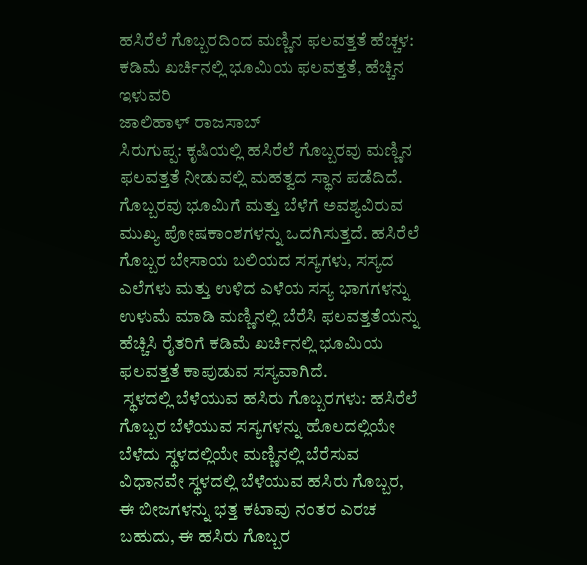ಹಸಿರೆಲೆ ಗೊಬ್ಬರದಿಂದ ಮಣ್ಣಿನ ಫಲವತ್ತತೆ ಹೆಚ್ಚಳ: ಕಡಿಮೆ ಖರ್ಚಿನಲ್ಲಿ ಭೂಮಿಯ ಫಲವತ್ತತೆ, ಹೆಚ್ಚಿನ ಇಳುವರಿ
ಜಾಲಿಹಾಳ್ ರಾಜಸಾಬ್
ಸಿರುಗುಪ್ಪ: ಕೃಷಿಯಲ್ಲಿ ಹಸಿರೆಲೆ ಗೊಬ್ಬರವು ಮಣ್ಣಿನ ಫಲವತ್ತತೆ ನೀಡುವಲ್ಲಿ ಮಹತ್ವದ ಸ್ಥಾನ ಪಡೆದಿದೆ. ಗೊಬ್ಬರವು ಭೂಮಿಗೆ ಮತ್ತು ಬೆಳೆಗೆ ಅವಶ್ಯವಿರುವ ಮುಖ್ಯ ಪೋಷಕಾಂಶಗಳನ್ನು ಒದಗಿಸುತ್ತದೆ. ಹಸಿರೆಲೆ ಗೊಬ್ಬರ ಬೇಸಾಯ ಬಲಿಯದ ಸಸ್ಯಗಳು, ಸಸ್ಯದ ಎಲೆಗಳು ಮತ್ತು ಉಳಿದ ಎಳೆಯ ಸಸ್ಯ ಭಾಗಗಳನ್ನು ಉಳುಮೆ ಮಾಡಿ ಮಣ್ಣಿನಲ್ಲಿ ಬೆರೆಸಿ ಫಲವತ್ತತೆಯನ್ನು ಹೆಚ್ಚಿಸಿ ರೈತರಿಗೆ ಕಡಿಮೆ ಖರ್ಚಿನಲ್ಲಿ ಭೂಮಿಯ ಫಲವತ್ತತೆ ಕಾಪುಡುವ ಸಸ್ಯವಾಗಿದೆ.
 ಸ್ಥಳದಲ್ಲಿ ಬೆಳೆಯುವ ಹಸಿರು ಗೊಬ್ಬರಗಳು: ಹಸಿರೆಲೆ ಗೊಬ್ಬರ ಬೆಳೆಯುವ ಸಸ್ಯಗಳನ್ನು ಹೊಲದಲ್ಲಿಯೇ ಬೆಳೆದು ಸ್ಥಳದಲ್ಲಿಯೇ ಮಣ್ಣಿನಲ್ಲಿ ಬೆರೆಸುವ ವಿಧಾನವೇ ಸ್ಥಳದಲ್ಲಿ ಬೆಳೆಯುವ ಹಸಿರು ಗೊಬ್ಬರ, ಈ ಬೀಜಗಳನ್ನು ಭತ್ತ ಕಟಾವು ನಂತರ ಎರಚ ಬಹುದು, ಈ ಹಸಿರು ಗೊಬ್ಬರ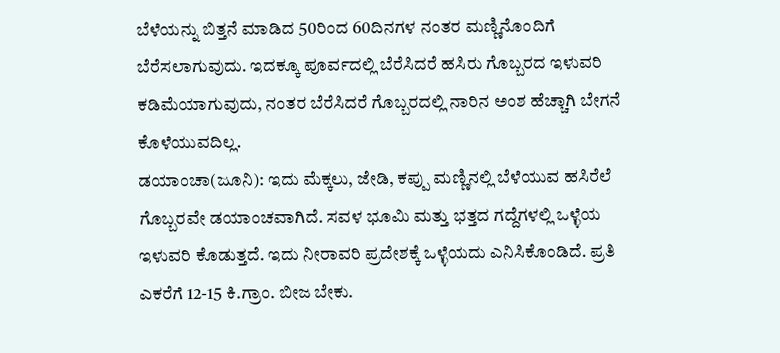ಬೆಳೆಯನ್ನು ಬಿತ್ತನೆ ಮಾಡಿದ 50ರಿಂದ 60ದಿನಗಳ ನಂತರ ಮಣ್ಣಿನೊಂದಿಗೆ ಬೆರೆಸಲಾಗುವುದು. ಇದಕ್ಕೂ ಪೂರ್ವದಲ್ಲಿ ಬೆರೆಸಿದರೆ ಹಸಿರು ಗೊಬ್ಬರದ ಇಳುವರಿ ಕಡಿಮೆಯಾಗುವುದು, ನಂತರ ಬೆರೆಸಿದರೆ ಗೊಬ್ಬರದಲ್ಲಿ ನಾರಿನ ಅಂಶ ಹೆಚ್ಚಾಗಿ ಬೇಗನೆ ಕೊಳೆಯುವದಿಲ್ಲ.
ಡಯಾಂಚಾ(ಜೂನಿ): ಇದು ಮೆಕ್ಕಲು, ಜೇಡಿ, ಕಪ್ಪು ಮಣ್ಣಿನಲ್ಲಿ ಬೆಳೆಯುವ ಹಸಿರೆಲೆ ಗೊಬ್ಬರವೇ ಡಯಾಂಚವಾಗಿದೆ. ಸವಳ ಭೂಮಿ ಮತ್ತು ಭತ್ತದ ಗದ್ದೆಗಳಲ್ಲಿ ಒಳ್ಳೆಯ ಇಳುವರಿ ಕೊಡುತ್ತದೆ. ಇದು ನೀರಾವರಿ ಪ್ರದೇಶಕ್ಕೆ ಒಳ್ಳೆಯದು ಎನಿಸಿಕೊಂಡಿದೆ. ಪ್ರತಿ ಎಕರೆಗೆ 12-15 ಕಿ.ಗ್ರಾಂ. ಬೀಜ ಬೇಕು.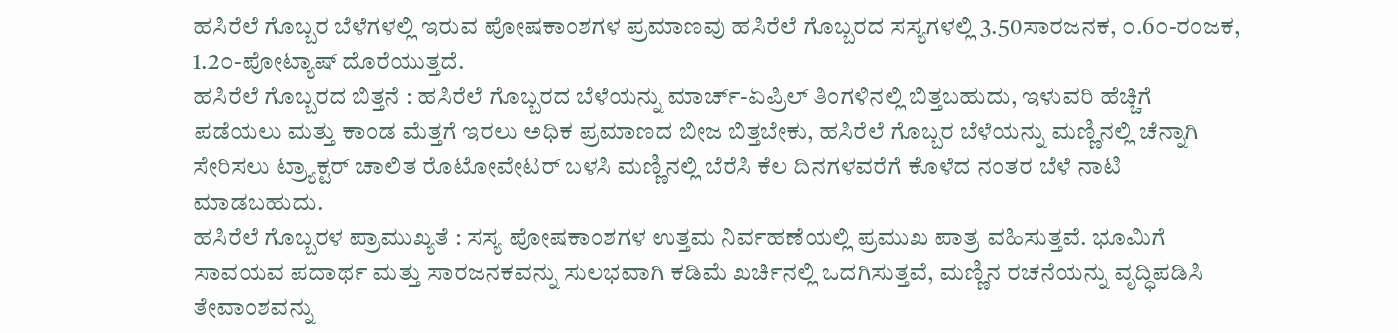ಹಸಿರೆಲೆ ಗೊಬ್ಬರ ಬೆಳೆಗಳಲ್ಲಿ ಇರುವ ಪೋಷಕಾಂಶಗಳ ಪ್ರಮಾಣವು ಹಸಿರೆಲೆ ಗೊಬ್ಬರದ ಸಸ್ಯಗಳಲ್ಲಿ 3.50ಸಾರಜನಕ, ೦.6೦-ರಂಜಕ, 1.2೦-ಪೋಟ್ಯಾಷ್ ದೊರೆಯುತ್ತದೆ.
ಹಸಿರೆಲೆ ಗೊಬ್ಬರದ ಬಿತ್ತನೆ : ಹಸಿರೆಲೆ ಗೊಬ್ಬರದ ಬೆಳೆಯನ್ನು ಮಾರ್ಚ್-ಏಪ್ರಿಲ್ ತಿಂಗಳಿನಲ್ಲಿ ಬಿತ್ತಬಹುದು, ಇಳುವರಿ ಹೆಚ್ಚಿಗೆ ಪಡೆಯಲು ಮತ್ತು ಕಾಂಡ ಮೆತ್ತಗೆ ಇರಲು ಅಧಿಕ ಪ್ರಮಾಣದ ಬೀಜ ಬಿತ್ತಬೇಕು, ಹಸಿರೆಲೆ ಗೊಬ್ಬರ ಬೆಳೆಯನ್ನು ಮಣ್ಣಿನಲ್ಲಿ ಚೆನ್ನಾಗಿ ಸೇರಿಸಲು ಟ್ರ‍್ಯಾಕ್ಟರ್ ಚಾಲಿತ ರೊಟೋವೇಟರ್ ಬಳಸಿ ಮಣ್ಣಿನಲ್ಲಿ ಬೆರೆಸಿ ಕೆಲ ದಿನಗಳವರೆಗೆ ಕೊಳೆದ ನಂತರ ಬೆಳೆ ನಾಟಿ ಮಾಡಬಹುದು.
ಹಸಿರೆಲೆ ಗೊಬ್ಬರಳ ಪ್ರಾಮುಖ್ಯತೆ : ಸಸ್ಯ ಪೋಷಕಾಂಶಗಳ ಉತ್ತಮ ನಿರ್ವಹಣೆಯಲ್ಲಿ ಪ್ರಮುಖ ಪಾತ್ರ ವಹಿಸುತ್ತವೆ. ಭೂಮಿಗೆ ಸಾವಯವ ಪದಾರ್ಥ ಮತ್ತು ಸಾರಜನಕವನ್ನು ಸುಲಭವಾಗಿ ಕಡಿಮೆ ಖರ್ಚಿನಲ್ಲಿ ಒದಗಿಸುತ್ತವೆ, ಮಣ್ಣಿನ ರಚನೆಯನ್ನು ವೃದ್ಧಿಪಡಿಸಿ ತೇವಾಂಶವನ್ನು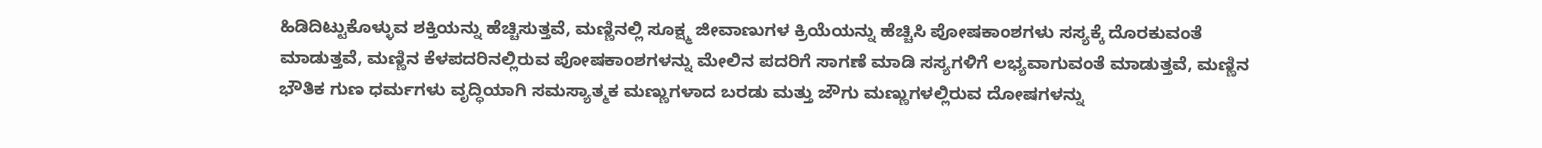ಹಿಡಿದಿಟ್ಟುಕೊಳ್ಳುವ ಶಕ್ತಿಯನ್ನು ಹೆಚ್ಚಿಸುತ್ತವೆ, ಮಣ್ಣಿನಲ್ಲಿ ಸೂಕ್ಷ್ಮ ಜೀವಾಣುಗಳ ಕ್ರಿಯೆಯನ್ನು ಹೆಚ್ಚಿಸಿ ಪೋಷಕಾಂಶಗಳು ಸಸ್ಯಕ್ಕೆ ದೊರಕುವಂತೆ ಮಾಡುತ್ತವೆ, ಮಣ್ಣಿನ ಕೆಳಪದರಿನಲ್ಲಿರುವ ಪೋಷಕಾಂಶಗಳನ್ನು ಮೇಲಿನ ಪದರಿಗೆ ಸಾಗಣೆ ಮಾಡಿ ಸಸ್ಯಗಳಿಗೆ ಲಭ್ಯವಾಗುವಂತೆ ಮಾಡುತ್ತವೆ, ಮಣ್ಣಿನ ಭೌತಿಕ ಗುಣ ಧರ್ಮಗಳು ವೃದ್ಧಿಯಾಗಿ ಸಮಸ್ಯಾತ್ಮಕ ಮಣ್ಣುಗಳಾದ ಬರಡು ಮತ್ತು ಜೌಗು ಮಣ್ಣುಗಳಲ್ಲಿರುವ ದೋಷಗಳನ್ನು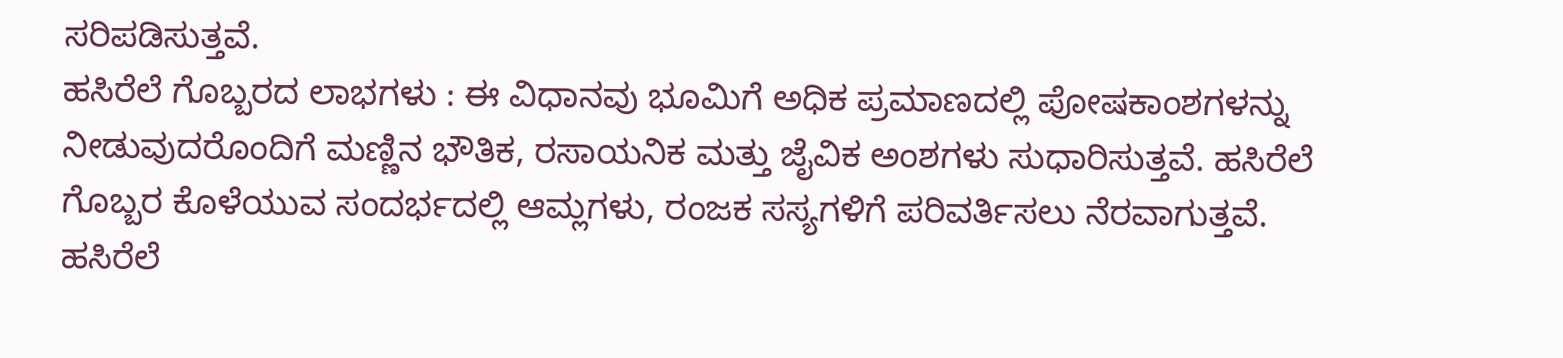ಸರಿಪಡಿಸುತ್ತವೆ.
ಹಸಿರೆಲೆ ಗೊಬ್ಬರದ ಲಾಭಗಳು : ಈ ವಿಧಾನವು ಭೂಮಿಗೆ ಅಧಿಕ ಪ್ರಮಾಣದಲ್ಲಿ ಪೋಷಕಾಂಶಗಳನ್ನು ನೀಡುವುದರೊಂದಿಗೆ ಮಣ್ಣಿನ ಭೌತಿಕ, ರಸಾಯನಿಕ ಮತ್ತು ಜೈವಿಕ ಅಂಶಗಳು ಸುಧಾರಿಸುತ್ತವೆ. ಹಸಿರೆಲೆ ಗೊಬ್ಬರ ಕೊಳೆಯುವ ಸಂದರ್ಭದಲ್ಲಿ ಆಮ್ಲಗಳು, ರಂಜಕ ಸಸ್ಯಗಳಿಗೆ ಪರಿವರ್ತಿಸಲು ನೆರವಾಗುತ್ತವೆ. ಹಸಿರೆಲೆ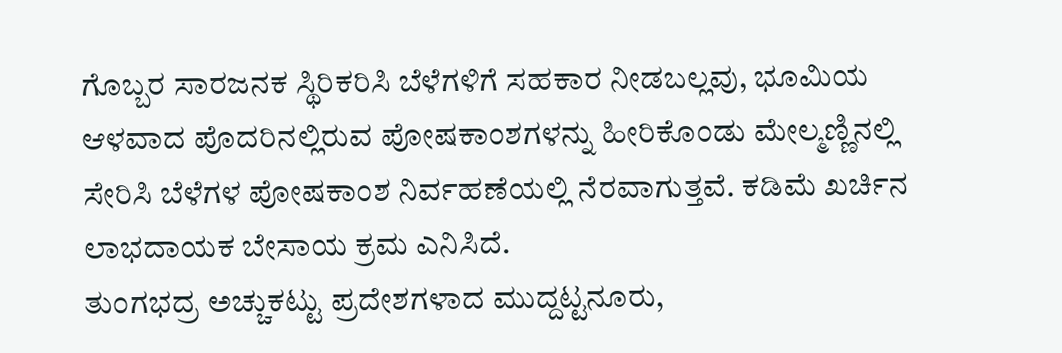ಗೊಬ್ಬರ ಸಾರಜನಕ ಸ್ಥಿರಿಕರಿಸಿ ಬೆಳೆಗಳಿಗೆ ಸಹಕಾರ ನೀಡಬಲ್ಲವು, ಭೂಮಿಯ ಆಳವಾದ ಪೊದರಿನಲ್ಲಿರುವ ಪೋಷಕಾಂಶಗಳನ್ನು ಹೀರಿಕೊಂಡು ಮೇಲ್ಮಣ್ಣಿನಲ್ಲಿ ಸೇರಿಸಿ ಬೆಳೆಗಳ ಪೋಷಕಾಂಶ ನಿರ್ವಹಣೆಯಲ್ಲಿ ನೆರವಾಗುತ್ತವೆ. ಕಡಿಮೆ ಖರ್ಚಿನ ಲಾಭದಾಯಕ ಬೇಸಾಯ ಕ್ರಮ ಎನಿಸಿದೆ.
ತುಂಗಭದ್ರ ಅಚ್ಚುಕಟ್ಟು ಪ್ರದೇಶಗಳಾದ ಮುದ್ದಟ್ಟನೂರು,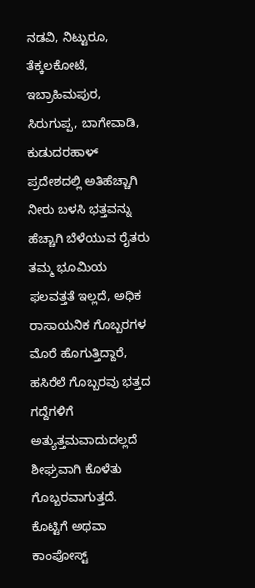ನಡವಿ, ನಿಟ್ಟುರೂ, ತೆಕ್ಕಲಕೋಟೆ, ಇಬ್ರಾಹಿಮಪುರ, ಸಿರುಗುಪ್ಪ, ಬಾಗೇವಾಡಿ, ಕುಡುದರಹಾಳ್ ಪ್ರದೇಶದಲ್ಲಿ ಅತಿಹೆಚ್ಚಾಗಿ ನೀರು ಬಳಸಿ ಭತ್ತವನ್ನು ಹೆಚ್ಚಾಗಿ ಬೆಳೆಯುವ ರೈತರು ತಮ್ಮ ಭೂಮಿಯ ಫಲವತ್ತತೆ ಇಲ್ಲದೆ, ಅಧಿಕ ರಾಸಾಯನಿಕ ಗೊಬ್ಬರಗಳ ಮೊರೆ ಹೊಗುತ್ತಿದ್ದಾರೆ, ಹಸಿರೆಲೆ ಗೊಬ್ಬರವು ಭತ್ತದ ಗದ್ದೆಗಳಿಗೆ ಅತ್ಯುತ್ತಮವಾದುದಲ್ಲದೆ ಶೀಘ್ರವಾಗಿ ಕೊಳೆತು ಗೊಬ್ಬರವಾಗುತ್ತದೆ.
ಕೊಟ್ಟಿಗೆ ಅಥವಾ ಕಾಂಪೋಸ್ಟ್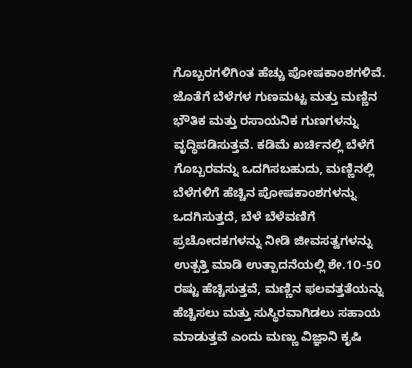ಗೊಬ್ಬರಗಳಿಗಿಂತ ಹೆಚ್ಚು ಪೋಷಕಾಂಶಗಳಿವೆ. ಜೊತೆಗೆ ಬೆಳೆಗಳ ಗುಣಮಟ್ಟ ಮತ್ತು ಮಣ್ಣಿನ ಭೌತಿಕ ಮತ್ತು ರಸಾಯನಿಕ ಗುಣಗಳನ್ನು ವೃದ್ಧಿಪಡಿಸುತ್ತವೆ. ಕಡಿಮೆ ಖರ್ಚಿನಲ್ಲಿ ಬೆಳೆಗೆ ಗೊಬ್ಬರವನ್ನು ಒದಗಿಸಬಹುದು, ಮಣ್ಣಿನಲ್ಲಿ ಬೆಳೆಗಳಿಗೆ ಹೆಚ್ಚಿನ ಪೋಷಕಾಂಶಗಳನ್ನು ಒದಗಿಸುತ್ತದೆ, ಬೆಳೆ ಬೆಳೆವಣಿಗೆ ಪ್ರಚೋದಕಗಳನ್ನು ನೀಡಿ ಜೀವಸತ್ವಗಳನ್ನು ಉತ್ಪತ್ತಿ ಮಾಡಿ ಉತ್ಪಾದನೆಯಲ್ಲಿ ಶೇ.1೦-5೦ ರಷ್ಟು ಹೆಚ್ಚಿಸುತ್ತವೆ, ಮಣ್ಣಿನ ಫಲವತ್ತತೆಯನ್ನು ಹೆಚ್ಚಿಸಲು ಮತ್ತು ಸುಸ್ಥಿರವಾಗಿಡಲು ಸಹಾಯ ಮಾಡುತ್ತವೆ ಎಂದು ಮಣ್ಣು ವಿಜ್ಞಾನಿ ಕೃಷಿ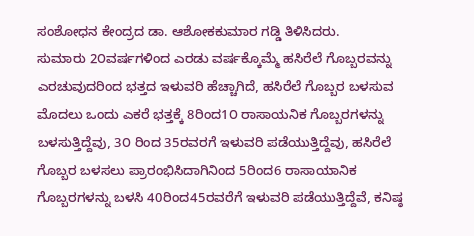ಸಂಶೋಧನ ಕೇಂದ್ರದ ಡಾ. ಆಶೋಕಕುಮಾರ ಗಡ್ಡಿ ತಿಳಿಸಿದರು.
ಸುಮಾರು 2೦ವರ್ಷಗಳಿಂದ ಎರಡು ವರ್ಷಕ್ಕೊಮ್ಮೆ ಹಸಿರೆಲೆ ಗೊಬ್ಬರವನ್ನು ಎರಚುವುದರಿಂದ ಭತ್ತದ ಇಳುವರಿ ಹೆಚ್ಚಾಗಿದೆ, ಹಸಿರೆಲೆ ಗೊಬ್ಬರ ಬಳಸುವ ಮೊದಲು ಒಂದು ಎಕರೆ ಭತ್ತಕ್ಕೆ 8ರಿಂದ1೦ ರಾಸಾಯನಿಕ ಗೊಬ್ಬರಗಳನ್ನು ಬಳಸುತ್ತಿದ್ದೆವು, 3೦ ರಿಂದ 35ರವರಗೆ ಇಳುವರಿ ಪಡೆಯುತ್ತಿದ್ದೆವು, ಹಸಿರೆಲೆ ಗೊಬ್ಬರ ಬಳಸಲು ಪ್ರಾರಂಭಿಸಿದಾಗಿನಿಂದ 5ರಿಂದ6 ರಾಸಾಯಾನಿಕ ಗೊಬ್ಬರಗಳನ್ನು ಬಳಸಿ 40ರಿಂದ45ರವರೆಗೆ ಇಳುವರಿ ಪಡೆಯುತ್ತಿದ್ದೆವೆ, ಕನಿಷ್ಠ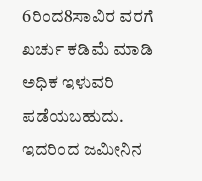6ರಿಂದ8ಸಾವಿರ ವರಗೆ ಖರ್ಚು ಕಡಿಮೆ ಮಾಡಿ ಅಧಿಕ ಇಳುವರಿ ಪಡೆಯಬಹುದು. ಇದರಿಂದ ಜಮೀನಿನ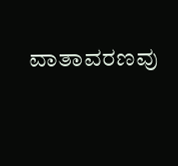ವಾತಾವರಣವು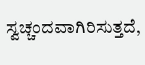ಸ್ವಚ್ಚಂದವಾಗಿರಿಸುತ್ತದೆ,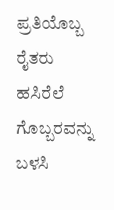ಪ್ರತಿಯೊಬ್ಬ ರೈತರು ಹಸಿರೆಲೆ ಗೊಬ್ಬರವನ್ನು ಬಳಸಿ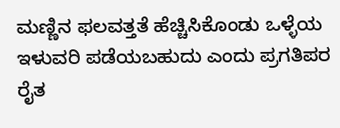ಮಣ್ಣಿನ ಫಲವತ್ತತೆ ಹೆಚ್ಚಿಸಿಕೊಂಡು ಒಳ್ಳೆಯ ಇಳುವರಿ ಪಡೆಯಬಹುದು ಎಂದು ಪ್ರಗತಿಪರ ರೈತ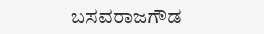ಬಸವರಾಜಗೌಡ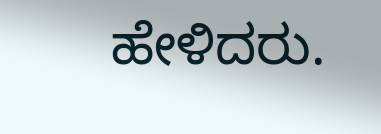ಹೇಳಿದರು.